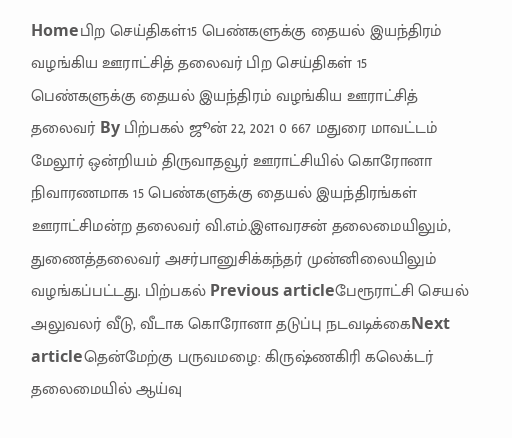Homeபிற செய்திகள்15 பெண்களுக்கு தையல் இயந்திரம் வழங்கிய ஊராட்சித் தலைவர் பிற செய்திகள் 15 பெண்களுக்கு தையல் இயந்திரம் வழங்கிய ஊராட்சித் தலைவர் By பிற்பகல் ஜூன் 22, 2021 0 667 மதுரை மாவட்டம் மேலூர் ஒன்றியம் திருவாதவூர் ஊராட்சியில் கொரோனா நிவாரணமாக 15 பெண்களுக்கு தையல் இயந்திரங்கள் ஊராட்சிமன்ற தலைவர் வி.எம்.இளவரசன் தலைமையிலும், துணைத்தலைவர் அசர்பானுசிக்கந்தர் முன்னிலையிலும் வழங்கப்பட்டது. பிற்பகல் Previous articleபேரூராட்சி செயல் அலுவலர் வீடு, வீடாக கொரோனா தடுப்பு நடவடிக்கைNext articleதென்மேற்கு பருவமழை: கிருஷ்ணகிரி கலெக்டர் தலைமையில் ஆய்வு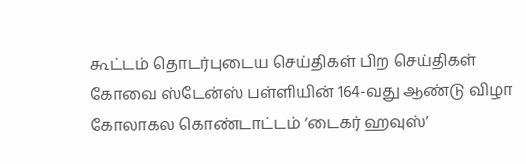கூட்டம் தொடர்புடைய செய்திகள் பிற செய்திகள் கோவை ஸ்டேன்ஸ் பள்ளியின் 164-வது ஆண்டு விழா கோலாகல கொண்டாட்டம் ‘டைகர் ஹவுஸ்’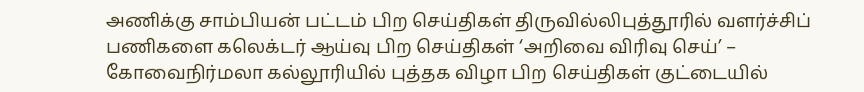அணிக்கு சாம்பியன் பட்டம் பிற செய்திகள் திருவில்லிபுத்தூரில் வளர்ச்சிப் பணிகளை கலெக்டர் ஆய்வு பிற செய்திகள் ‘அறிவை விரிவு செய்’ – கோவைநிர்மலா கல்லூரியில் புத்தக விழா பிற செய்திகள் குட்டையில்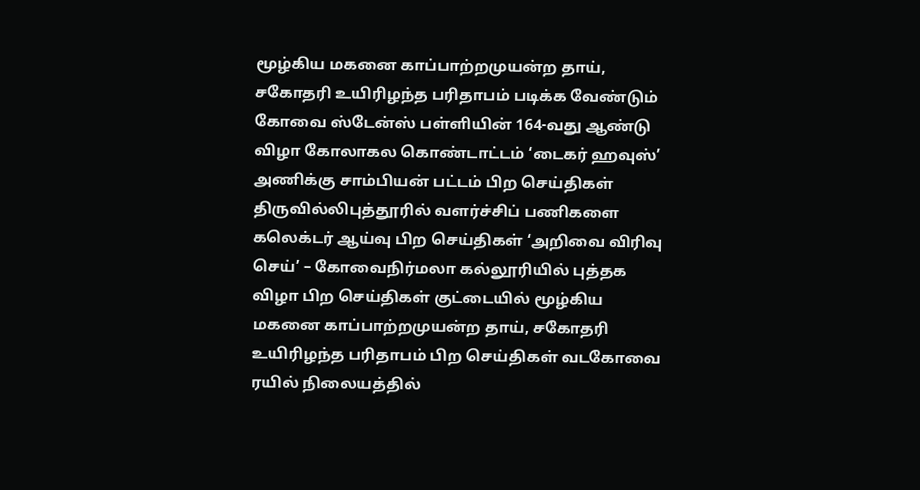மூழ்கிய மகனை காப்பாற்றமுயன்ற தாய், சகோதரி உயிரிழந்த பரிதாபம் படிக்க வேண்டும் கோவை ஸ்டேன்ஸ் பள்ளியின் 164-வது ஆண்டு விழா கோலாகல கொண்டாட்டம் ‘டைகர் ஹவுஸ்’ அணிக்கு சாம்பியன் பட்டம் பிற செய்திகள் திருவில்லிபுத்தூரில் வளர்ச்சிப் பணிகளை கலெக்டர் ஆய்வு பிற செய்திகள் ‘அறிவை விரிவு செய்’ – கோவைநிர்மலா கல்லூரியில் புத்தக விழா பிற செய்திகள் குட்டையில் மூழ்கிய மகனை காப்பாற்றமுயன்ற தாய், சகோதரி உயிரிழந்த பரிதாபம் பிற செய்திகள் வடகோவை ரயில் நிலையத்தில்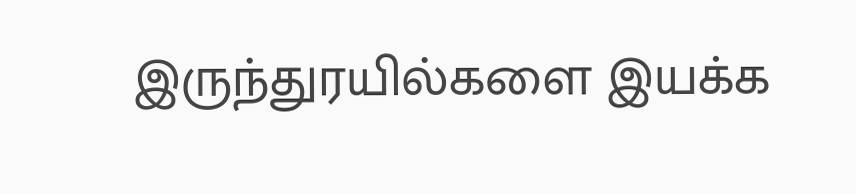இருந்துரயில்களை இயக்க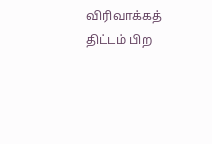விரிவாக்கத் திட்டம் பிற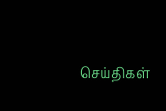செய்திகள்